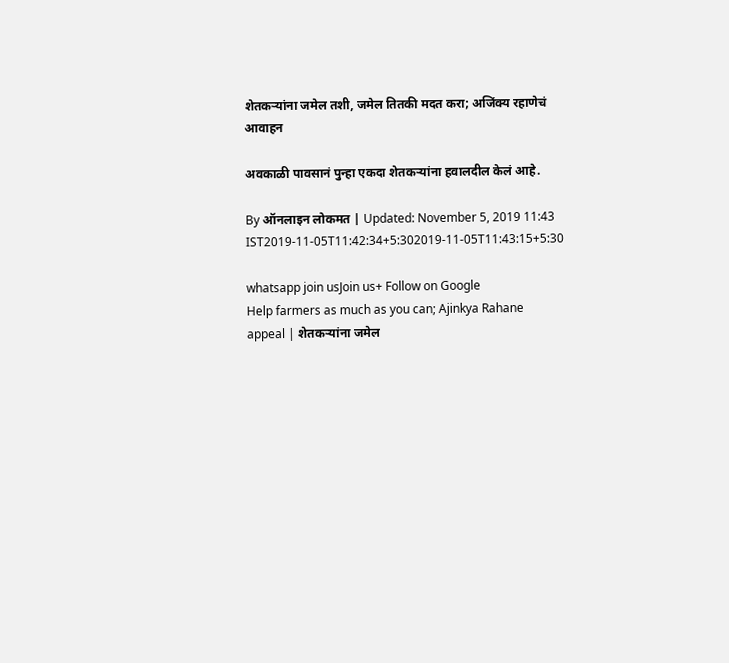शेतकऱ्यांना जमेल तशी, जमेल तितकी मदत करा; अजिंक्य रहाणेचं आवाहन

अवकाळी पावसानं पुन्हा एकदा शेतकऱ्यांना हवालदील केलं आहे.

By ऑनलाइन लोकमत | Updated: November 5, 2019 11:43 IST2019-11-05T11:42:34+5:302019-11-05T11:43:15+5:30

whatsapp join usJoin us+ Follow on Google
Help farmers as much as you can; Ajinkya Rahane appeal | शेतकऱ्यांना जमेल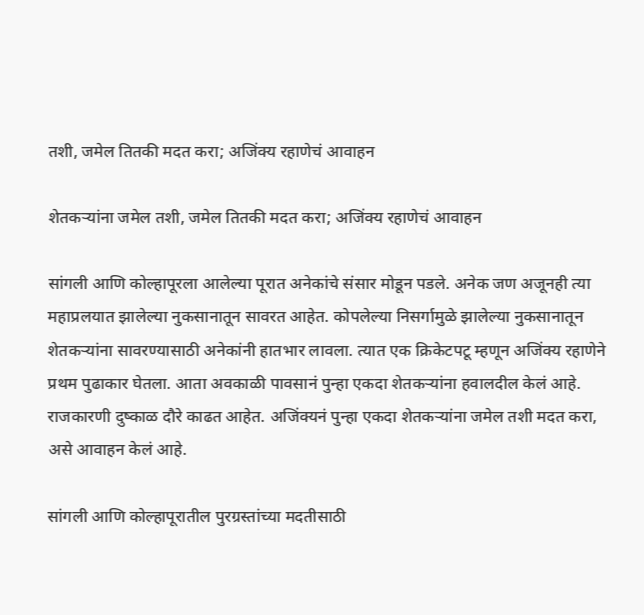तशी, जमेल तितकी मदत करा; अजिंक्य रहाणेचं आवाहन

शेतकऱ्यांना जमेल तशी, जमेल तितकी मदत करा; अजिंक्य रहाणेचं आवाहन

सांगली आणि कोल्हापूरला आलेल्या पूरात अनेकांचे संसार मोडून पडले. अनेक जण अजूनही त्या महाप्रलयात झालेल्या नुकसानातून सावरत आहेत. कोपलेल्या निसर्गामुळे झालेल्या नुकसानातून शेतकऱ्यांना सावरण्यासाठी अनेकांनी हातभार लावला. त्यात एक क्रिकेटपटू म्हणून अजिंक्य रहाणेने प्रथम पुढाकार घेतला. आता अवकाळी पावसानं पुन्हा एकदा शेतकऱ्यांना हवालदील केलं आहे. राजकारणी दुष्काळ दौरे काढत आहेत. अजिंक्यनं पुन्हा एकदा शेतकऱ्यांना जमेल तशी मदत करा, असे आवाहन केलं आहे.

सांगली आणि कोल्हापूरातील पुरग्रस्तांच्या मदतीसाठी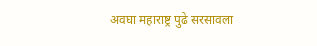अवघा महाराष्ट्र पुढे सरसावला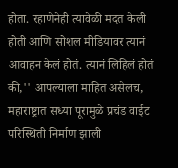होता. रहाणेनेही त्यावेळी मदत केली होती आणि सोशल मीडियावर त्यानं आवाहन केलं होतं. त्यानं लिहिलं होतं की,'' आपल्याला माहित असेलच, महाराष्ट्रात सध्या पूरामुळे प्रचंड वाईट परिस्थिती निर्माण झाली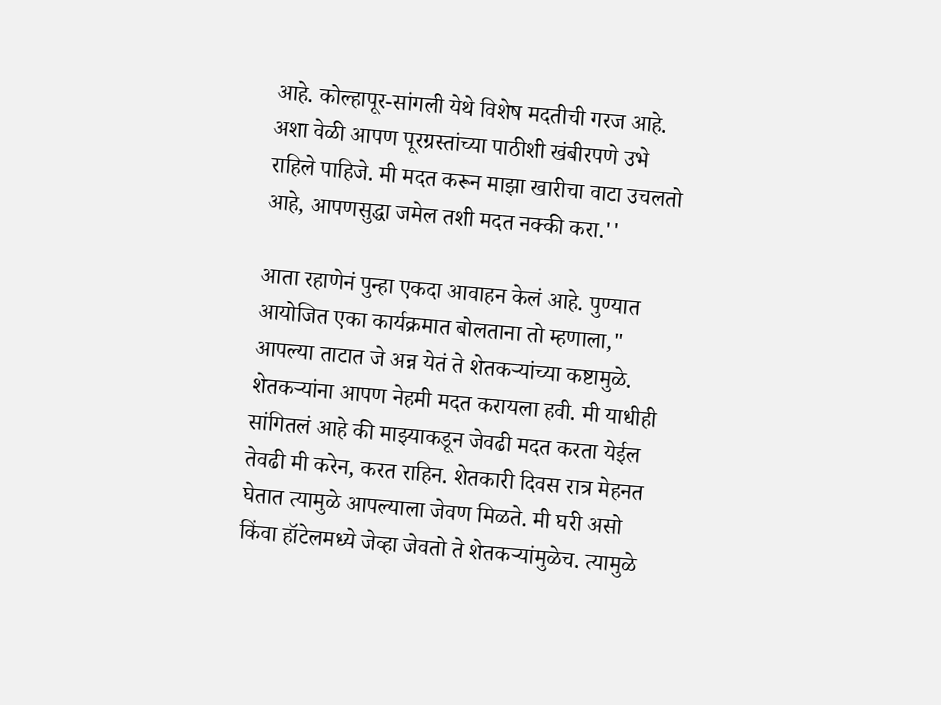आहे. कोल्हापूर-सांगली येथे विशेष मदतीची गरज आहे. अशा वेळी आपण पूरग्रस्तांच्या पाठीशी खंबीरपणे उभे राहिले पाहिजे. मी मदत करून माझा खारीचा वाटा उचलतो आहे, आपणसुद्धा जमेल तशी मदत नक्की करा.''

आता रहाणेनं पुन्हा एकदा आवाहन केलं आहे. पुण्यात आयोजित एका कार्यक्रमात बोलताना तो म्हणाला," आपल्या ताटात जे अन्न येतं ते शेतकऱ्यांच्या कष्टामुळे. शेतकऱ्यांना आपण नेहमी मदत करायला हवी. मी याधीही सांगितलं आहे की माझ्याकडून जेवढी मदत करता येईल तेवढी मी करेन, करत राहिन. शेतकारी दिवस रात्र मेहनत घेतात त्यामुळे आपल्याला जेवण मिळते. मी घरी असो किंवा हॉटेलमध्ये जेव्हा जेवतो ते शेतकऱ्यांमुळेच. त्यामुळे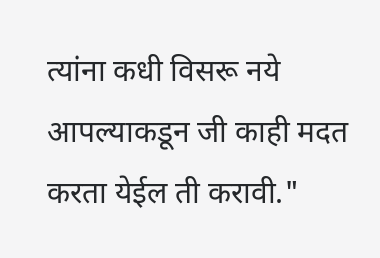त्यांना कधी विसरू नये आपल्याकडून जी काही मदत करता येईल ती करावी."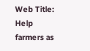Web Title: Help farmers as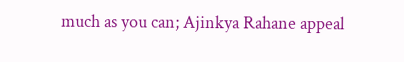much as you can; Ajinkya Rahane appeal